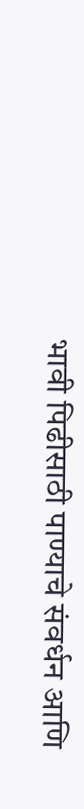भावी पिढीसाठी पाण्याचे संवर्धन आणि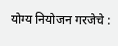योग्य नियोजन गरजेचे :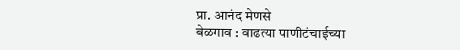प्रा. आनंद मेणसे
बेळगाव : वाढत्या पाणीटंचाईच्या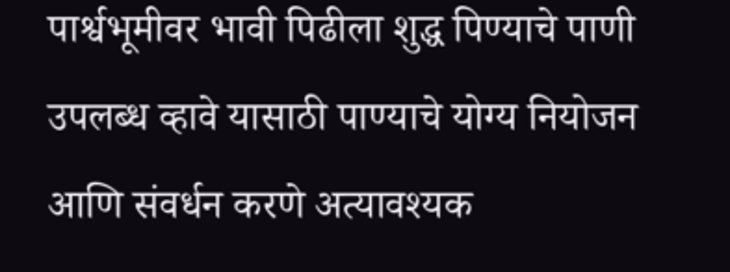पार्श्वभूमीवर भावी पिढीला शुद्ध पिण्याचे पाणी उपलब्ध व्हावे यासाठी पाण्याचे योग्य नियोजन आणि संवर्धन करणे अत्यावश्यक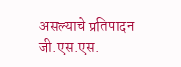असल्याचे प्रतिपादन जी.एस.एस.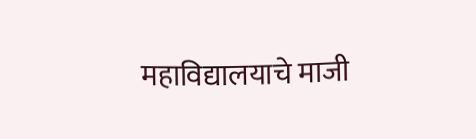महाविद्यालयाचे माजी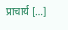प्राचार्य […]